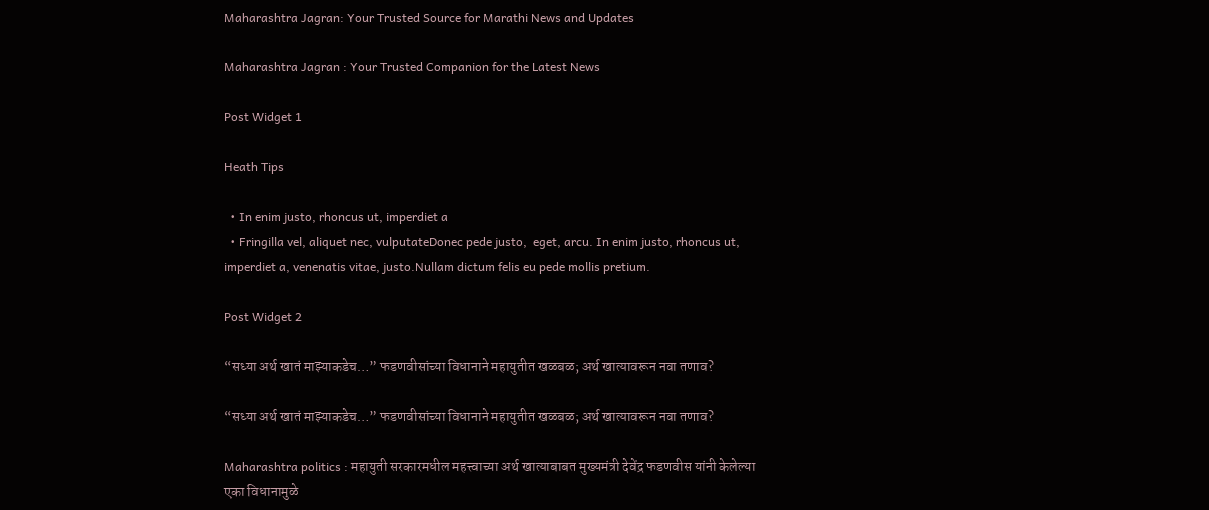Maharashtra Jagran: Your Trusted Source for Marathi News and Updates

Maharashtra Jagran : Your Trusted Companion for the Latest News

Post Widget 1

Heath Tips

  • In enim justo, rhoncus ut, imperdiet a
  • Fringilla vel, aliquet nec, vulputateDonec pede justo,  eget, arcu. In enim justo, rhoncus ut, imperdiet a, venenatis vitae, justo.Nullam dictum felis eu pede mollis pretium.

Post Widget 2

“सध्या अर्थ खातं माझ्याकडेच…” फडणवीसांच्या विधानाने महायुतीत खळबळ; अर्थ खात्यावरून नवा तणाव?

“सध्या अर्थ खातं माझ्याकडेच…” फडणवीसांच्या विधानाने महायुतीत खळबळ; अर्थ खात्यावरून नवा तणाव?

Maharashtra politics : महायुती सरकारमधील महत्त्वाच्या अर्थ खात्याबाबत मुख्यमंत्री देवेंद्र फडणवीस यांनी केलेल्या एका विधानामुळे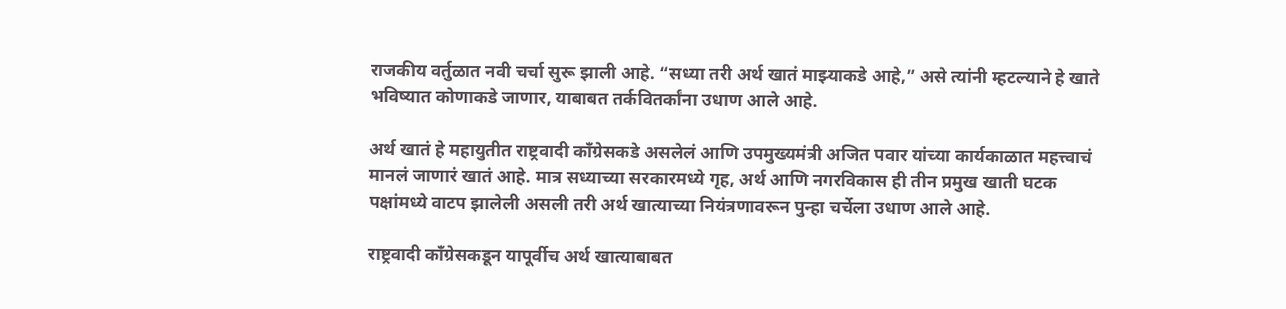राजकीय वर्तुळात नवी चर्चा सुरू झाली आहे. “सध्या तरी अर्थ खातं माझ्याकडे आहे,” असे त्यांनी म्हटल्याने हे खाते भविष्यात कोणाकडे जाणार, याबाबत तर्कवितर्कांना उधाण आले आहे.

अर्थ खातं हे महायुतीत राष्ट्रवादी काँग्रेसकडे असलेलं आणि उपमुख्यमंत्री अजित पवार यांच्या कार्यकाळात महत्त्वाचं मानलं जाणारं खातं आहे. मात्र सध्याच्या सरकारमध्ये गृह, अर्थ आणि नगरविकास ही तीन प्रमुख खाती घटक पक्षांमध्ये वाटप झालेली असली तरी अर्थ खात्याच्या नियंत्रणावरून पुन्हा चर्चेला उधाण आले आहे.

राष्ट्रवादी काँग्रेसकडून यापूर्वीच अर्थ खात्याबाबत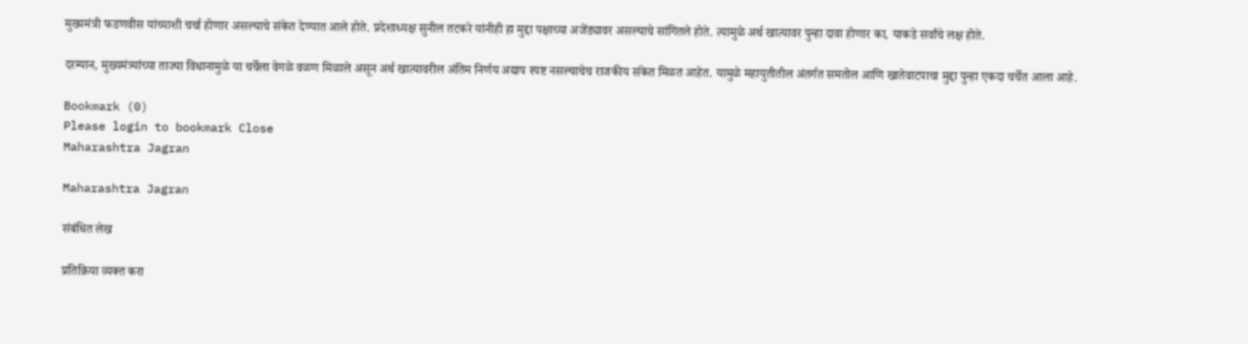मुख्यमंत्री फडणवीस यांच्याशी चर्चा होणार असल्याचे संकेत देण्यात आले होते. प्रदेशाध्यक्ष सुनील तटकरे यांनीही हा मुद्दा पक्षाच्या अजेंड्यावर असल्याचे सांगितले होते. त्यामुळे अर्थ खात्यावर पुन्हा दावा होणार का, याकडे सर्वांचे लक्ष होते.

दरम्यान, मुख्यमंत्र्यांच्या ताज्या विधानामुळे या चर्चेला वेगळे वळण मिळाले असून अर्थ खात्यावरील अंतिम निर्णय अद्याप स्पष्ट नसल्याचेच राजकीय संकेत मिळत आहेत. यामुळे महायुतीतील अंतर्गत समतोल आणि खातेवाटपाचा मुद्दा पुन्हा एकदा चर्चेत आला आहे.

Bookmark (0)
Please login to bookmark Close
Maharashtra Jagran

Maharashtra Jagran

संबंधित लेख

प्रतिक्रिया व्यक्त करा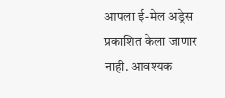आपला ई-मेल अड्रेस प्रकाशित केला जाणार नाही. आवश्यक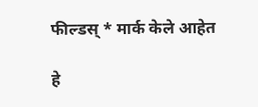फील्डस् * मार्क केले आहेत

हे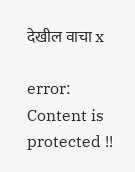देखील वाचा x

error: Content is protected !!